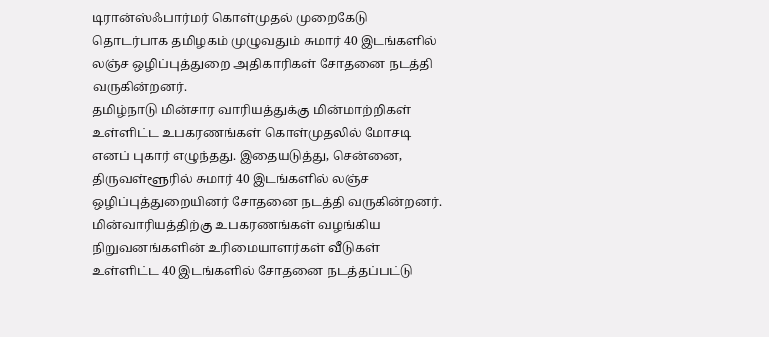டிரான்ஸ்ஃபார்மர் கொள்முதல் முறைகேடு தொடர்பாக தமிழகம் முழுவதும் சுமார் 40 இடங்களில் லஞ்ச ஒழிப்புத்துறை அதிகாரிகள் சோதனை நடத்தி வருகின்றனர்.
தமிழ்நாடு மின்சார வாரியத்துக்கு மின்மாற்றிகள் உள்ளிட்ட உபகரணங்கள் கொள்முதலில் மோசடி எனப் புகார் எழுந்தது. இதையடுத்து, சென்னை, திருவள்ளூரில் சுமார் 40 இடங்களில் லஞ்ச ஒழிப்புத்துறையினர் சோதனை நடத்தி வருகின்றனர்.
மின்வாரியத்திற்கு உபகரணங்கள் வழங்கிய நிறுவனங்களின் உரிமையாளர்கள் வீடுகள் உள்ளிட்ட 40 இடங்களில் சோதனை நடத்தப்பட்டு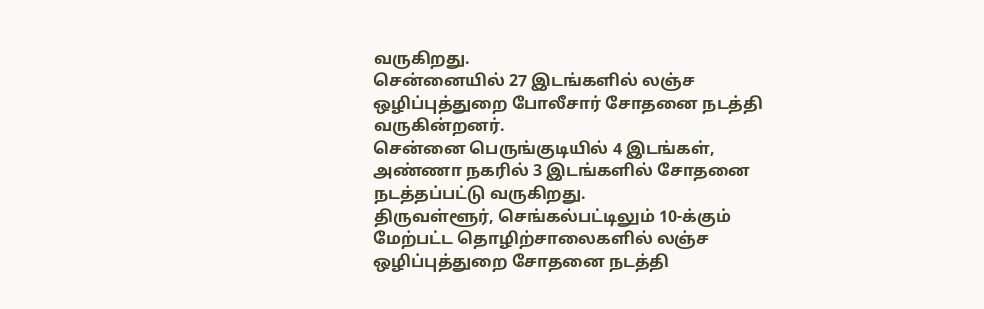வருகிறது.
சென்னையில் 27 இடங்களில் லஞ்ச ஒழிப்புத்துறை போலீசார் சோதனை நடத்தி வருகின்றனர்.
சென்னை பெருங்குடியில் 4 இடங்கள், அண்ணா நகரில் 3 இடங்களில் சோதனை நடத்தப்பட்டு வருகிறது.
திருவள்ளூர், செங்கல்பட்டிலும் 10-க்கும் மேற்பட்ட தொழிற்சாலைகளில் லஞ்ச ஒழிப்புத்துறை சோதனை நடத்தி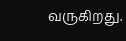வருகிறது.